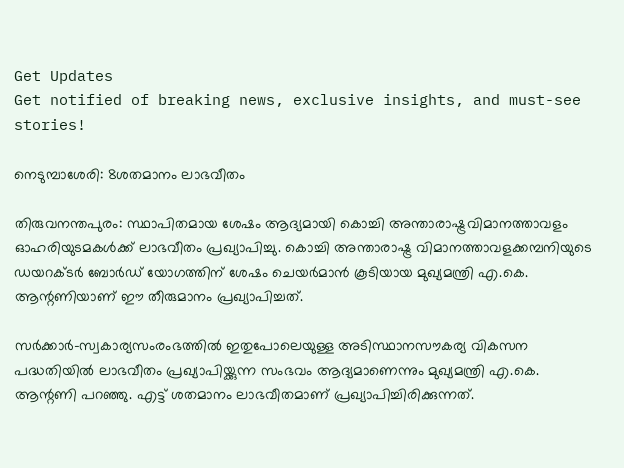Get Updates
Get notified of breaking news, exclusive insights, and must-see stories!

നെടുമ്പാശേരി: 8ശതമാനം ലാഭവീതം

തിരുവനന്തപുരം: സ്ഥാപിതമായ ശേഷം ആദ്യമായി കൊച്ചി അന്താരാഷ്ട്രവിമാനത്താവളം ഓഹരിയുടമകള്‍ക്ക് ലാഭവീതം പ്രഖ്യാപിച്ചു. കൊച്ചി അന്താരാഷ്ട്ര വിമാനത്താവളക്കമ്പനിയുടെ ഡയറക്ടര്‍ ബോര്‍ഡ് യോഗത്തിന് ശേഷം ചെയര്‍മാന്‍ കൂടിയായ മുഖ്യമന്ത്രി എ.കെ. ആന്റണിയാണ് ഈ തീരുമാനം പ്രഖ്യാപിച്ചത്.

സര്‍ക്കാര്‍-സ്വകാര്യസംരംഭത്തില്‍ ഇതുപോലെയുള്ള അടിസ്ഥാനസൗകര്യ വികസന പദ്ധതിയില്‍ ലാഭവീതം പ്രഖ്യാപിയ്ക്കുന്ന സംഭവം ആദ്യമാണെന്നും മുഖ്യമന്ത്രി എ.കെ. ആന്റണി പറഞ്ഞു. എട്ട് ശതമാനം ലാഭവീതമാണ് പ്രഖ്യാപിച്ചിരിക്കുന്നത്.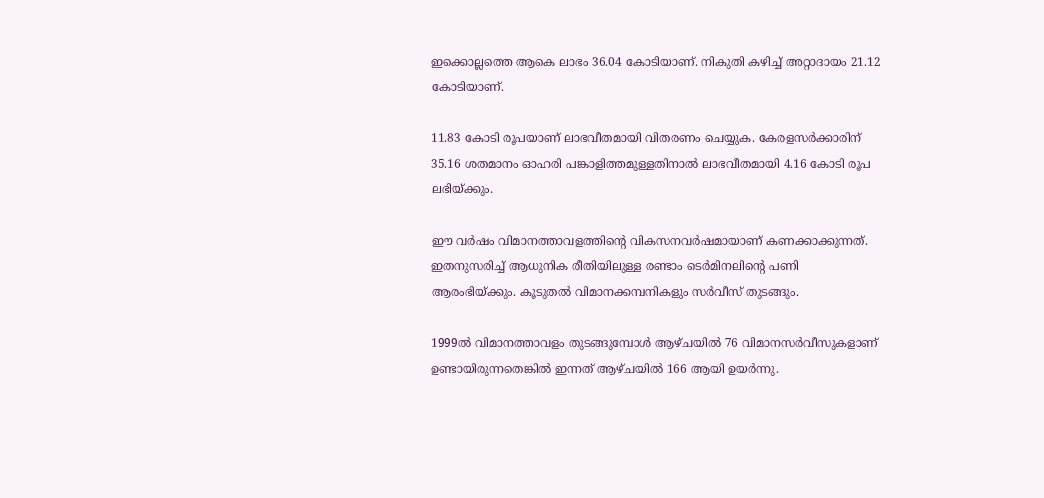ഇക്കൊല്ലത്തെ ആകെ ലാഭം 36.04 കോടിയാണ്. നികുതി കഴിച്ച് അറ്റാദായം 21.12 കോടിയാണ്.

11.83 കോടി രൂപയാണ് ലാഭവീതമായി വിതരണം ചെയ്യുക. കേരളസര്‍ക്കാരിന് 35.16 ശതമാനം ഓഹരി പങ്കാളിത്തമുള്ളതിനാല്‍ ലാഭവീതമായി 4.16 കോടി രൂപ ലഭിയ്ക്കും.

ഈ വര്‍ഷം വിമാനത്താവളത്തിന്റെ വികസനവര്‍ഷമായാണ് കണക്കാക്കുന്നത്. ഇതനുസരിച്ച് ആധുനിക രീതിയിലുള്ള രണ്ടാം ടെര്‍മിനലിന്റെ പണി ആരംഭിയ്ക്കും. കൂടുതല്‍ വിമാനക്കമ്പനികളും സര്‍വീസ് തുടങ്ങും.

1999ല്‍ വിമാനത്താവളം തുടങ്ങുമ്പോള്‍ ആഴ്ചയില്‍ 76 വിമാനസര്‍വീസുകളാണ് ഉണ്ടായിരുന്നതെങ്കില്‍ ഇന്നത് ആഴ്ചയില്‍ 166 ആയി ഉയര്‍ന്നു.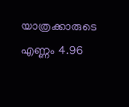യാത്രക്കാരുടെ എണ്ണം 4.96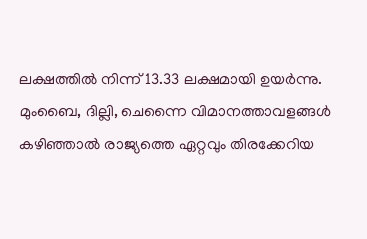ലക്ഷത്തില്‍ നിന്ന് 13.33 ലക്ഷമായി ഉയര്‍ന്നു. മുംബൈ, ദില്ലി, ചെന്നൈ വിമാനത്താവളങ്ങള്‍ കഴിഞ്ഞാല്‍ രാജ്യത്തെ ഏറ്റവും തിരക്കേറിയ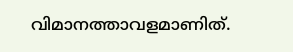വിമാനത്താവളമാണിത്.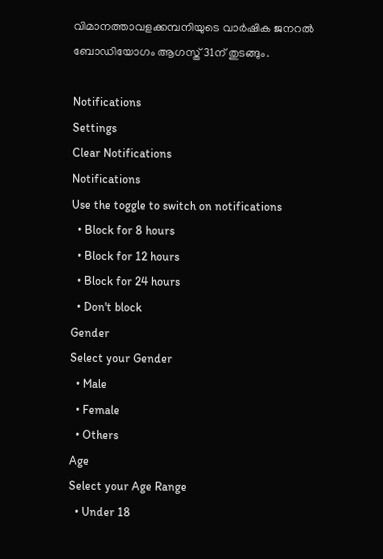വിമാനത്താവളക്കമ്പനിയുടെ വാര്‍ഷിക ജനറല്‍ ബോഡിയോഗം ആഗസ്ത് 31ന് തുടങ്ങും.

Notifications
Settings
Clear Notifications
Notifications
Use the toggle to switch on notifications
  • Block for 8 hours
  • Block for 12 hours
  • Block for 24 hours
  • Don't block
Gender
Select your Gender
  • Male
  • Female
  • Others
Age
Select your Age Range
  • Under 18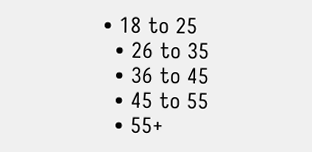• 18 to 25
  • 26 to 35
  • 36 to 45
  • 45 to 55
  • 55+